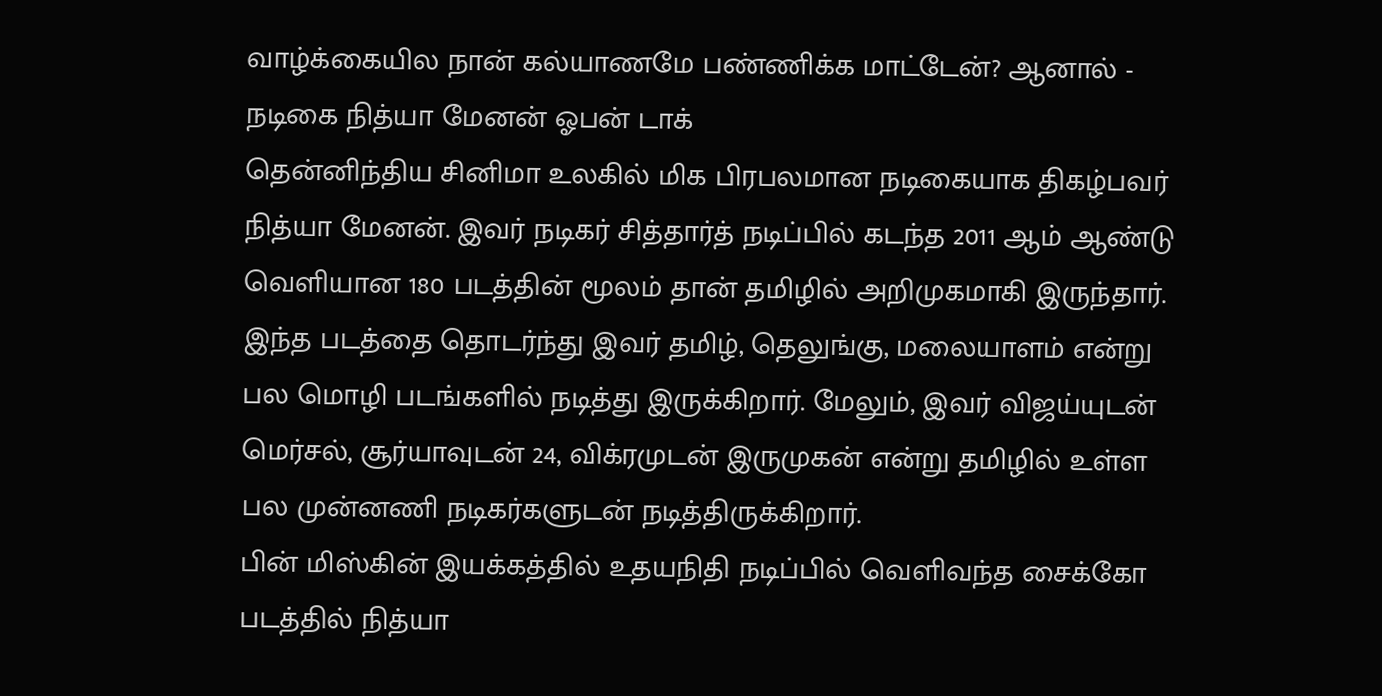வாழ்க்கையில நான் கல்யாணமே பண்ணிக்க மாட்டேன்? ஆனால் - நடிகை நித்யா மேனன் ஓபன் டாக்
தென்னிந்திய சினிமா உலகில் மிக பிரபலமான நடிகையாக திகழ்பவர் நித்யா மேனன். இவர் நடிகர் சித்தார்த் நடிப்பில் கடந்த 2011 ஆம் ஆண்டு வெளியான 180 படத்தின் மூலம் தான் தமிழில் அறிமுகமாகி இருந்தார். இந்த படத்தை தொடர்ந்து இவர் தமிழ், தெலுங்கு, மலையாளம் என்று பல மொழி படங்களில் நடித்து இருக்கிறார். மேலும், இவர் விஜய்யுடன் மெர்சல், சூர்யாவுடன் 24, விக்ரமுடன் இருமுகன் என்று தமிழில் உள்ள பல முன்னணி நடிகர்களுடன் நடித்திருக்கிறார்.
பின் மிஸ்கின் இயக்கத்தில் உதயநிதி நடிப்பில் வெளிவந்த சைக்கோ படத்தில் நித்யா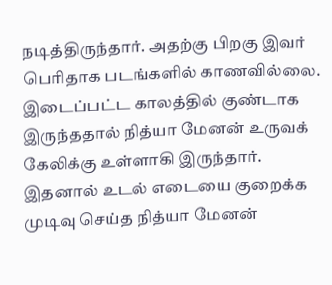நடித்திருந்தார். அதற்கு பிறகு இவர் பெரிதாக படங்களில் காணவில்லை. இடைப்பட்ட காலத்தில் குண்டாக இருந்ததால் நித்யா மேனன் உருவக் கேலிக்கு உள்ளாகி இருந்தார். இதனால் உடல் எடையை குறைக்க முடிவு செய்த நித்யா மேனன்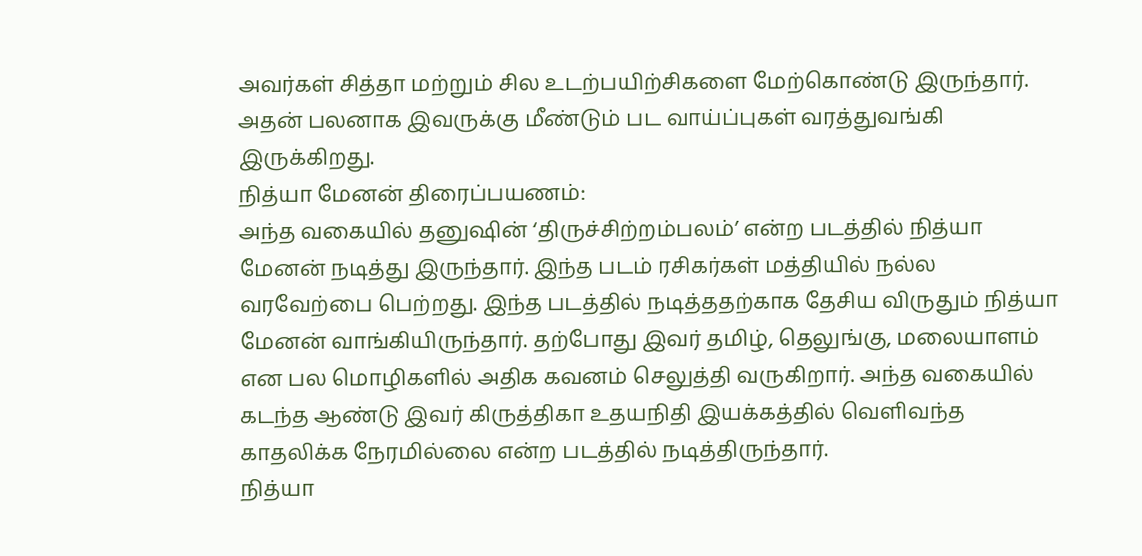அவர்கள் சித்தா மற்றும் சில உடற்பயிற்சிகளை மேற்கொண்டு இருந்தார். அதன் பலனாக இவருக்கு மீண்டும் பட வாய்ப்புகள் வரத்துவங்கி இருக்கிறது.
நித்யா மேனன் திரைப்பயணம்:
அந்த வகையில் தனுஷின் ‘திருச்சிற்றம்பலம்’ என்ற படத்தில் நித்யா மேனன் நடித்து இருந்தார். இந்த படம் ரசிகர்கள் மத்தியில் நல்ல வரவேற்பை பெற்றது. இந்த படத்தில் நடித்ததற்காக தேசிய விருதும் நித்யா மேனன் வாங்கியிருந்தார். தற்போது இவர் தமிழ், தெலுங்கு, மலையாளம் என பல மொழிகளில் அதிக கவனம் செலுத்தி வருகிறார். அந்த வகையில் கடந்த ஆண்டு இவர் கிருத்திகா உதயநிதி இயக்கத்தில் வெளிவந்த காதலிக்க நேரமில்லை என்ற படத்தில் நடித்திருந்தார்.
நித்யா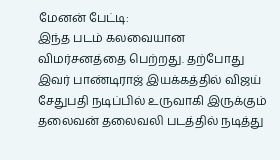மேனன் பேட்டி:
இந்த படம் கலவையான விமர்சனத்தை பெற்றது. தற்போது இவர் பாண்டிராஜ் இயக்கத்தில் விஜய் சேதுபதி நடிப்பில் உருவாகி இருக்கும் தலைவன் தலைவலி படத்தில் நடித்து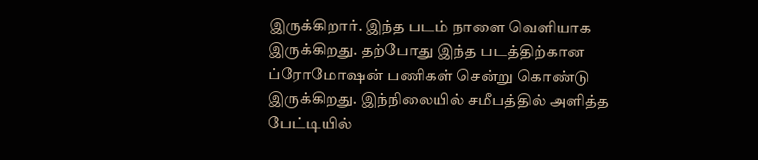இருக்கிறார். இந்த படம் நாளை வெளியாக இருக்கிறது. தற்போது இந்த படத்திற்கான ப்ரோமோஷன் பணிகள் சென்று கொண்டு இருக்கிறது. இந்நிலையில் சமீபத்தில் அளித்த பேட்டியில்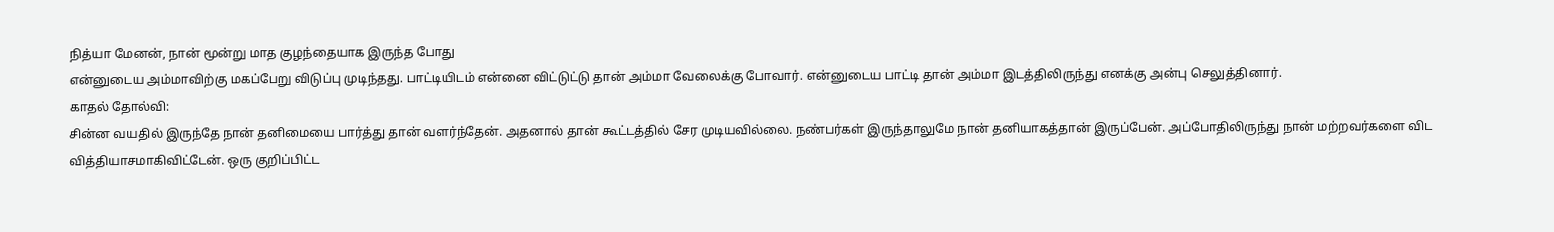நித்யா மேனன், நான் மூன்று மாத குழந்தையாக இருந்த போது
என்னுடைய அம்மாவிற்கு மகப்பேறு விடுப்பு முடிந்தது. பாட்டியிடம் என்னை விட்டுட்டு தான் அம்மா வேலைக்கு போவார். என்னுடைய பாட்டி தான் அம்மா இடத்திலிருந்து எனக்கு அன்பு செலுத்தினார்.
காதல் தோல்வி:
சின்ன வயதில் இருந்தே நான் தனிமையை பார்த்து தான் வளர்ந்தேன். அதனால் தான் கூட்டத்தில் சேர முடியவில்லை. நண்பர்கள் இருந்தாலுமே நான் தனியாகத்தான் இருப்பேன். அப்போதிலிருந்து நான் மற்றவர்களை விட வித்தியாசமாகிவிட்டேன். ஒரு குறிப்பிட்ட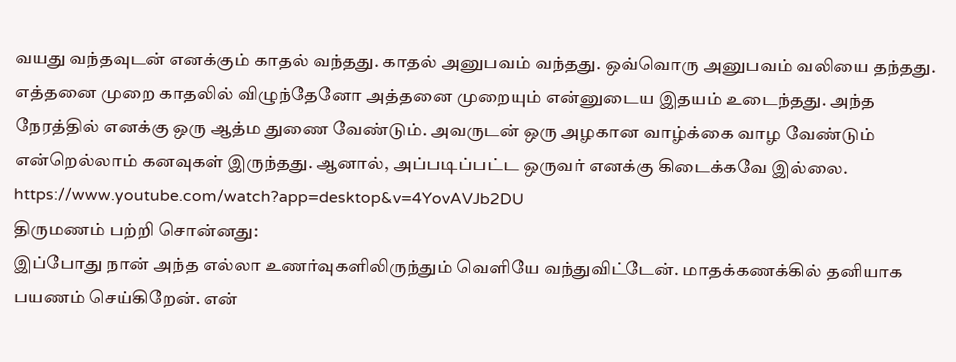வயது வந்தவுடன் எனக்கும் காதல் வந்தது. காதல் அனுபவம் வந்தது. ஒவ்வொரு அனுபவம் வலியை தந்தது. எத்தனை முறை காதலில் விழுந்தேனோ அத்தனை முறையும் என்னுடைய இதயம் உடைந்தது. அந்த நேரத்தில் எனக்கு ஒரு ஆத்ம துணை வேண்டும். அவருடன் ஒரு அழகான வாழ்க்கை வாழ வேண்டும் என்றெல்லாம் கனவுகள் இருந்தது. ஆனால், அப்படிப்பட்ட ஒருவர் எனக்கு கிடைக்கவே இல்லை.
https://www.youtube.com/watch?app=desktop&v=4YovAVJb2DU
திருமணம் பற்றி சொன்னது:
இப்போது நான் அந்த எல்லா உணர்வுகளிலிருந்தும் வெளியே வந்துவிட்டேன். மாதக்கணக்கில் தனியாக பயணம் செய்கிறேன். என்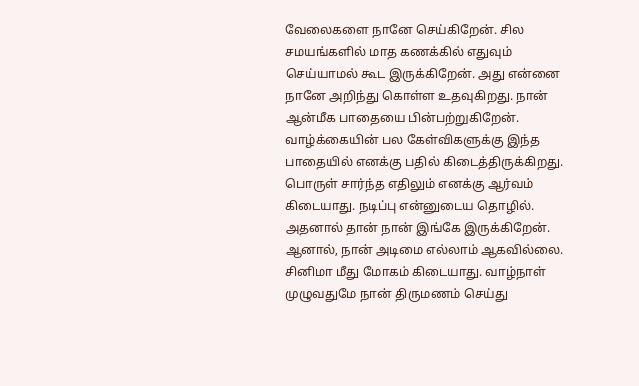வேலைகளை நானே செய்கிறேன். சில சமயங்களில் மாத கணக்கில் எதுவும் செய்யாமல் கூட இருக்கிறேன். அது என்னை நானே அறிந்து கொள்ள உதவுகிறது. நான் ஆன்மீக பாதையை பின்பற்றுகிறேன். வாழ்க்கையின் பல கேள்விகளுக்கு இந்த பாதையில் எனக்கு பதில் கிடைத்திருக்கிறது. பொருள் சார்ந்த எதிலும் எனக்கு ஆர்வம் கிடையாது. நடிப்பு என்னுடைய தொழில். அதனால் தான் நான் இங்கே இருக்கிறேன். ஆனால், நான் அடிமை எல்லாம் ஆகவில்லை. சினிமா மீது மோகம் கிடையாது. வாழ்நாள் முழுவதுமே நான் திருமணம் செய்து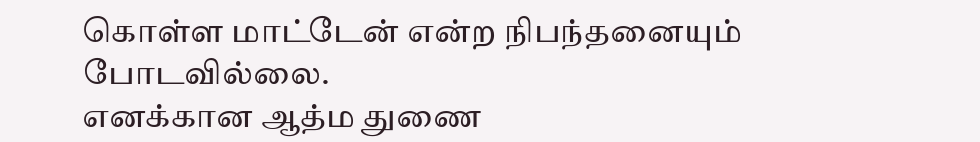கொள்ள மாட்டேன் என்ற நிபந்தனையும் போடவில்லை.
எனக்கான ஆத்ம துணை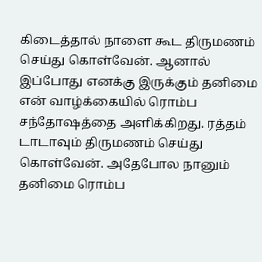கிடைத்தால் நாளை கூட திருமணம் செய்து கொள்வேன். ஆனால் இப்போது எனக்கு இருக்கும் தனிமை என் வாழ்க்கையில் ரொம்ப சந்தோஷத்தை அளிக்கிறது. ரத்தம் டாடாவும் திருமணம் செய்து கொள்வேன். அதேபோல நானும் தனிமை ரொம்ப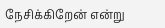நேசிக்கிறேன் என்று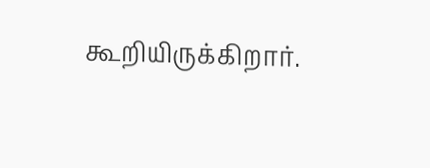கூறியிருக்கிறார்.